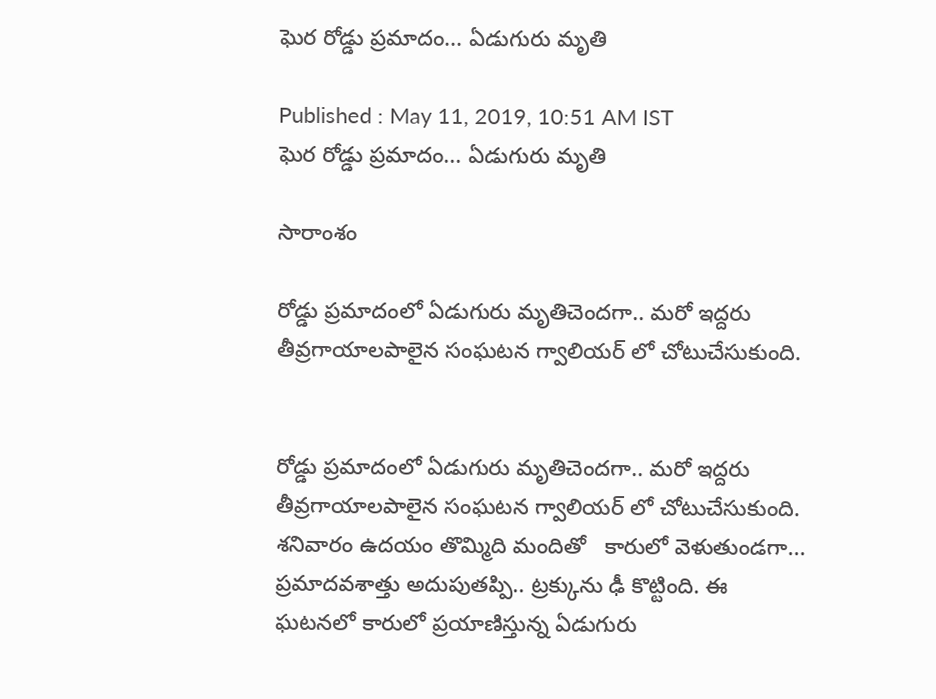ఘెర రోడ్డు ప్రమాదం... ఏడుగురు మృతి

Published : May 11, 2019, 10:51 AM IST
ఘెర రోడ్డు ప్రమాదం... ఏడుగురు మృతి

సారాంశం

రోడ్డు ప్రమాదంలో ఏడుగురు మృతిచెందగా.. మరో ఇద్దరు తీవ్రగాయాలపాలైన సంఘటన గ్వాలియర్ లో చోటుచేసుకుంది.


రోడ్డు ప్రమాదంలో ఏడుగురు మృతిచెందగా.. మరో ఇద్దరు తీవ్రగాయాలపాలైన సంఘటన గ్వాలియర్ లో చోటుచేసుకుంది. శనివారం ఉదయం తొమ్మిది మందితో   కారులో వెళుతుండగా... ప్రమాదవశాత్తు అదుపుతప్పి.. ట్రక్కును ఢీ కొట్టింది. ఈ ఘటనలో కారులో ప్రయాణిస్తున్న ఏడుగురు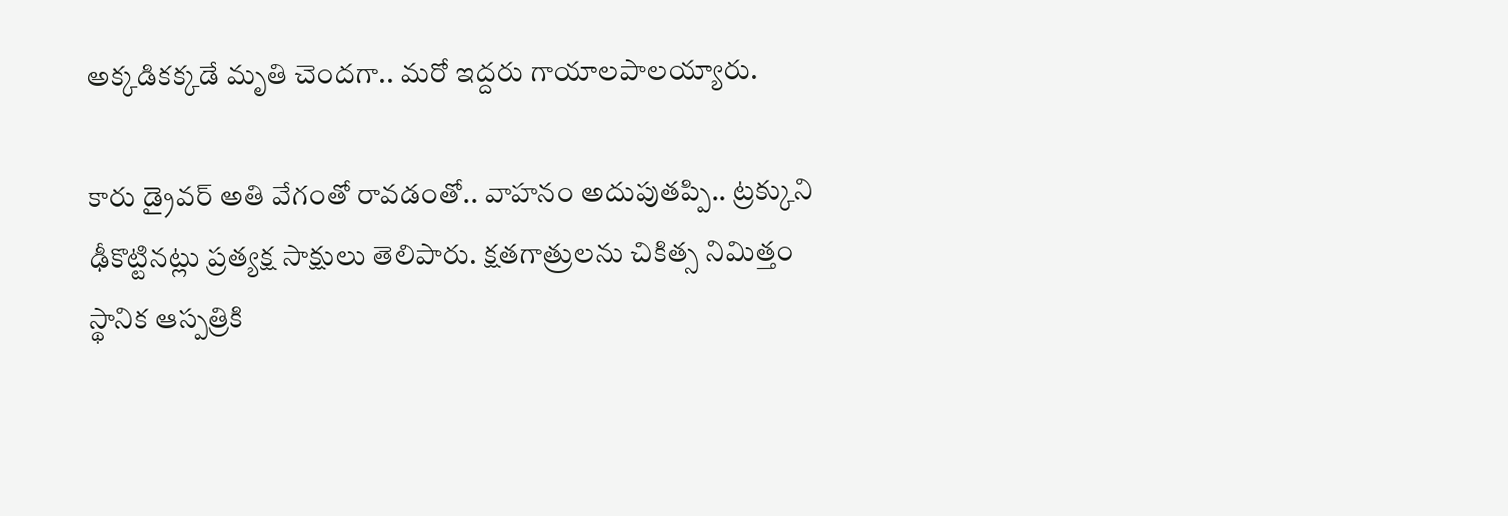అక్కడికక్కడే మృతి చెందగా.. మరో ఇద్దరు గాయాలపాలయ్యారు.

కారు డ్రైవర్ అతి వేగంతో రావడంతో.. వాహనం అదుపుతప్పి.. ట్రక్కుని ఢీకొట్టినట్లు ప్రత్యక్ష సాక్షులు తెలిపారు. క్షతగాత్రులను చికిత్స నిమిత్తం స్థానిక ఆస్పత్రికి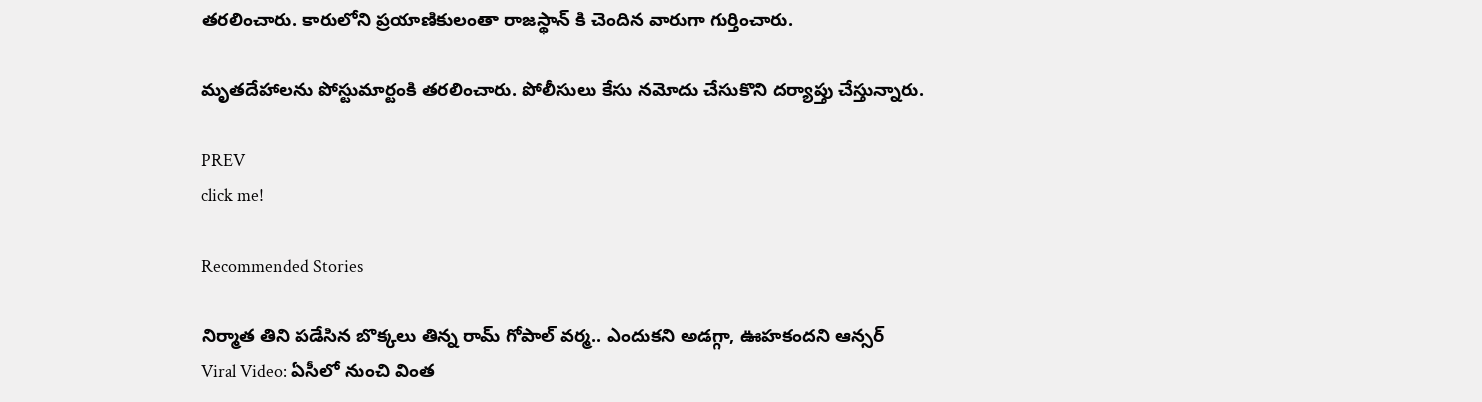తరలించారు. కారులోని ప్రయాణికులంతా రాజస్థాన్ కి చెందిన వారుగా గుర్తించారు.

మృతదేహాలను పోస్టుమార్టంకి తరలించారు. పోలీసులు కేసు నమోదు చేసుకొని దర్యాప్తు చేస్తున్నారు.

PREV
click me!

Recommended Stories

నిర్మాత తిని ప‌డేసిన బొక్క‌లు తిన్న రామ్ గోపాల్ వ‌ర్మ‌.. ఎందుక‌ని అడ‌గ్గా, ఊహ‌కంద‌ని ఆన్స‌ర్‌
Viral Video: ఏసీలో నుంచి వింత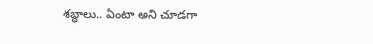శ‌బ్ధాలు.. ఏంటా అని చూడ‌గా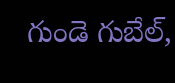గుండె గుబేల్‌,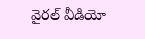వైర‌ల్ వీడియో